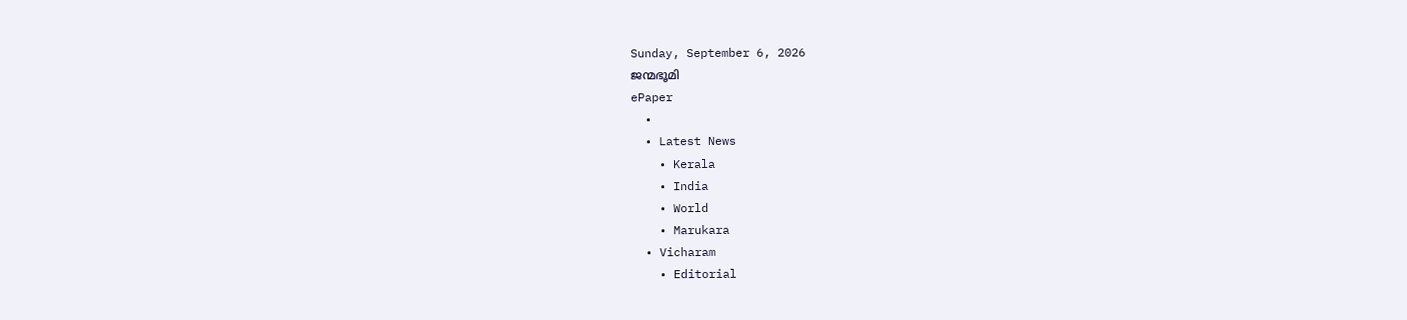Sunday, September 6, 2026
ജന്മഭൂമി
ePaper
  •
  • Latest News
    • Kerala
    • India
    • World
    • Marukara
  • Vicharam
    • Editorial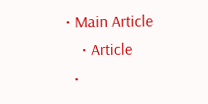• Main Article
    • Article
  •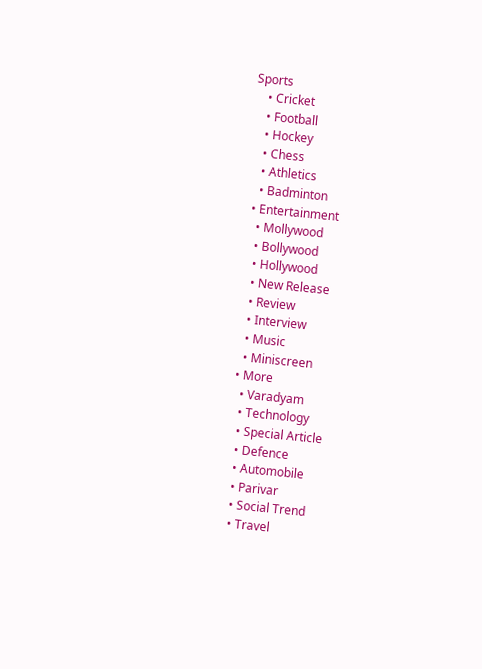Sports
    • Cricket
    • Football
    • Hockey
    • Chess
    • Athletics
    • Badminton
  • Entertainment
    • Mollywood
    • Bollywood
    • Hollywood
    • New Release
    • Review
    • Interview
    • Music
    • Miniscreen
  • More
    • Varadyam
    • Technology
    • Special Article
    • Defence
    • Automobile
    • Parivar
    • Social Trend
    • Travel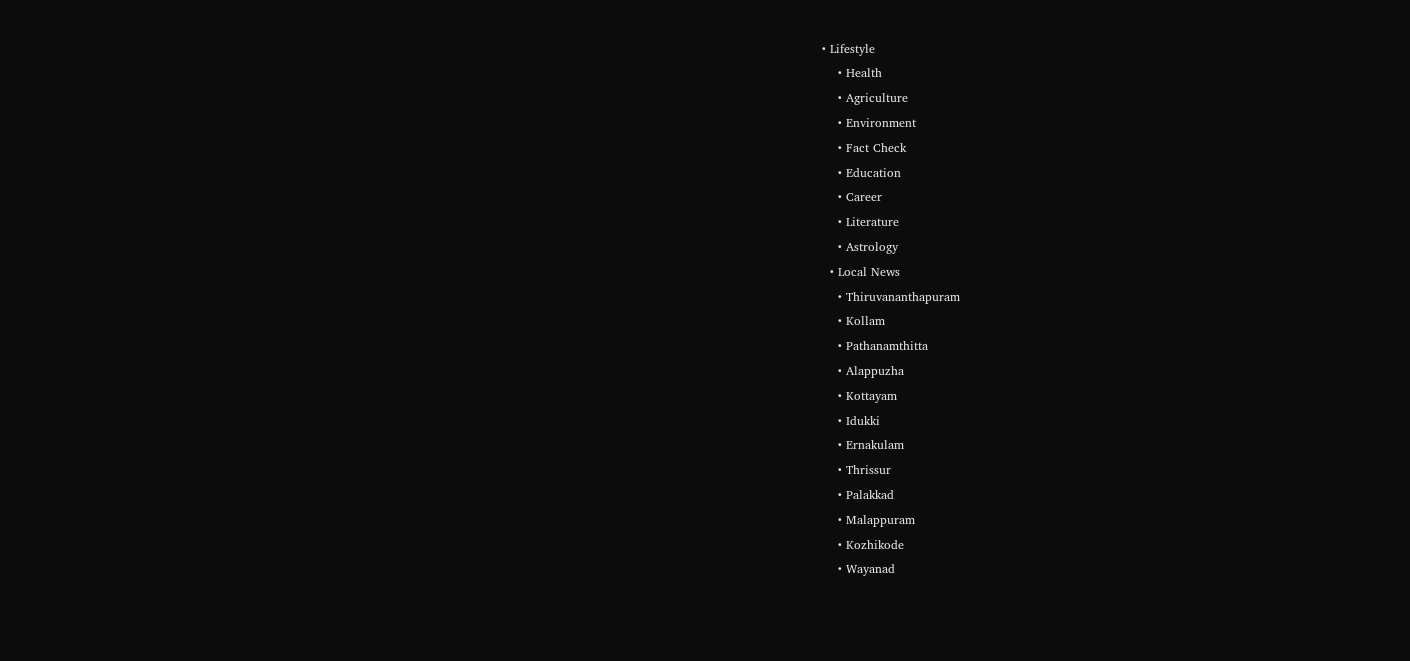• Lifestyle
    • Health
    • Agriculture
    • Environment
    • Fact Check
    • Education
    • Career
    • Literature
    • Astrology
  • Local News
    • Thiruvananthapuram
    • Kollam
    • Pathanamthitta
    • Alappuzha
    • Kottayam
    • Idukki
    • Ernakulam
    • Thrissur
    • Palakkad
    • Malappuram
    • Kozhikode
    • Wayanad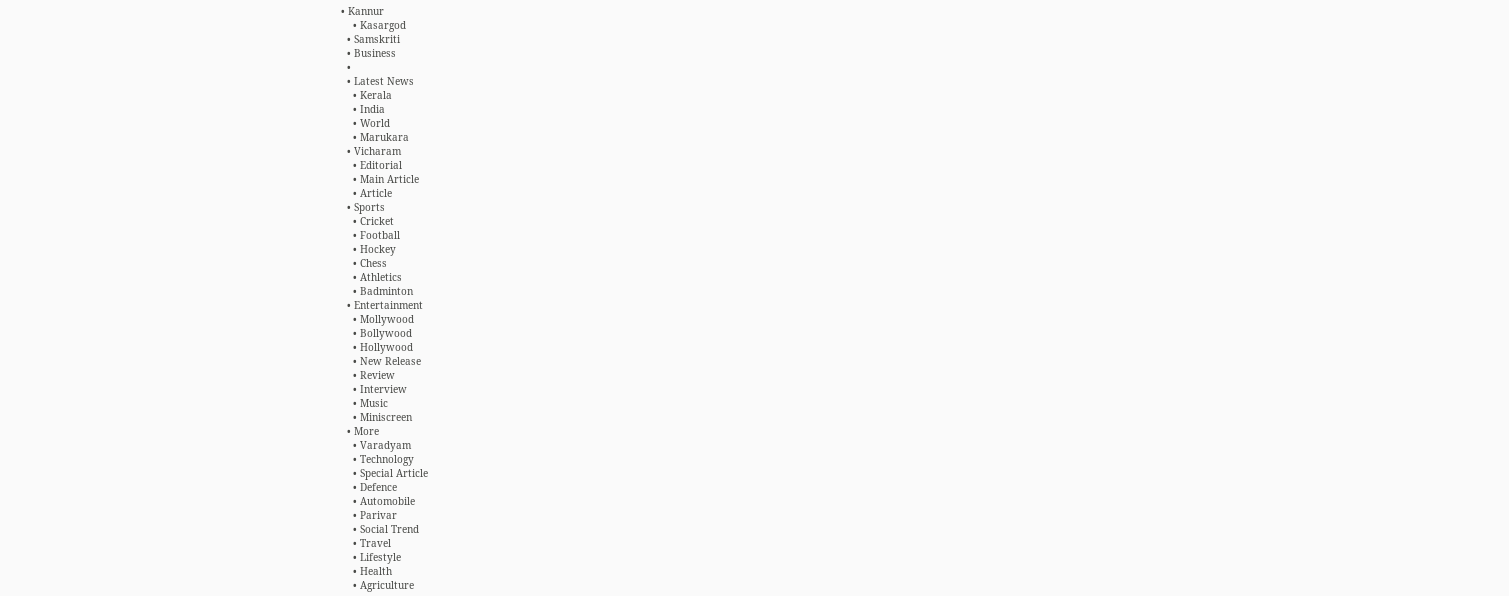• Kannur
    • Kasargod
  • Samskriti
  • Business
  •
  • Latest News
    • Kerala
    • India
    • World
    • Marukara
  • Vicharam
    • Editorial
    • Main Article
    • Article
  • Sports
    • Cricket
    • Football
    • Hockey
    • Chess
    • Athletics
    • Badminton
  • Entertainment
    • Mollywood
    • Bollywood
    • Hollywood
    • New Release
    • Review
    • Interview
    • Music
    • Miniscreen
  • More
    • Varadyam
    • Technology
    • Special Article
    • Defence
    • Automobile
    • Parivar
    • Social Trend
    • Travel
    • Lifestyle
    • Health
    • Agriculture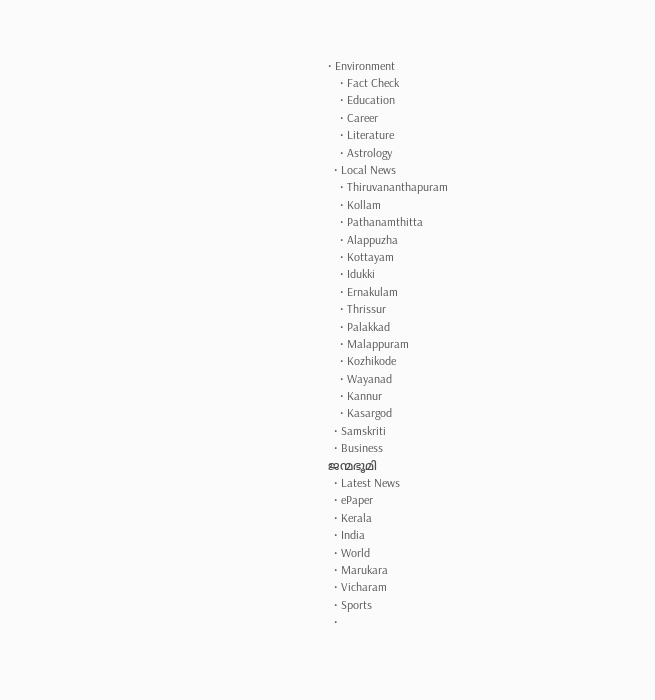• Environment
    • Fact Check
    • Education
    • Career
    • Literature
    • Astrology
  • Local News
    • Thiruvananthapuram
    • Kollam
    • Pathanamthitta
    • Alappuzha
    • Kottayam
    • Idukki
    • Ernakulam
    • Thrissur
    • Palakkad
    • Malappuram
    • Kozhikode
    • Wayanad
    • Kannur
    • Kasargod
  • Samskriti
  • Business
ജന്മഭൂമി
  • Latest News
  • ePaper
  • Kerala
  • India
  • World
  • Marukara
  • Vicharam
  • Sports
  •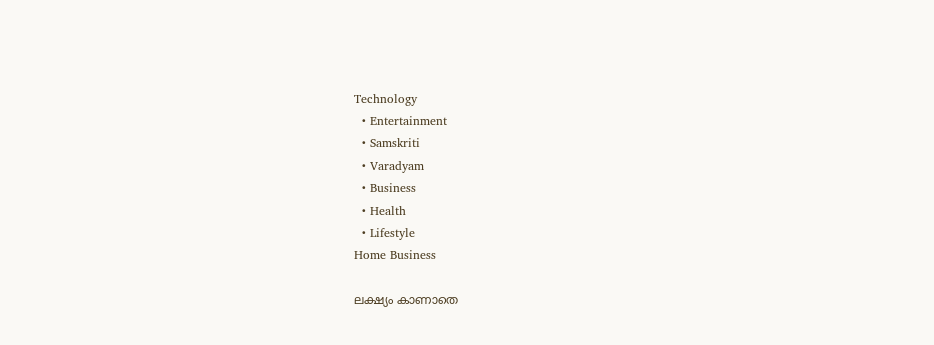Technology
  • Entertainment
  • Samskriti
  • Varadyam
  • Business
  • Health
  • Lifestyle
Home Business

ലക്ഷ്യം കാണാതെ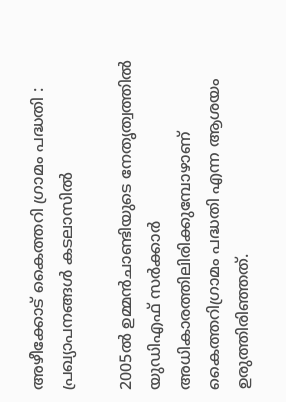അഴീക്കോട് കൈത്തറി ഗ്രാമം പദ്ധതി : പ്രഖ്യാപനങ്ങൾ കടലാസിൽ

2005ല്‍ ഉമ്മന്‍ചാണ്ടിയുടെ നേതൃത്വത്തില്‍ യുഡിഎഫ് സര്‍ക്കാര്‍ അധികാരത്തിലിരിക്കുമ്പോഴാണ് കൈത്തറിഗ്രാമം പദ്ധതി എന്ന ആശയം ഉരുത്തിരിഞ്ഞത്.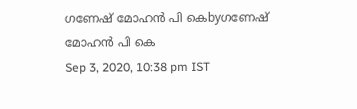ഗണേഷ് മോഹന്‍ പി കെbyഗണേഷ് മോഹന്‍ പി കെ
Sep 3, 2020, 10:38 pm IST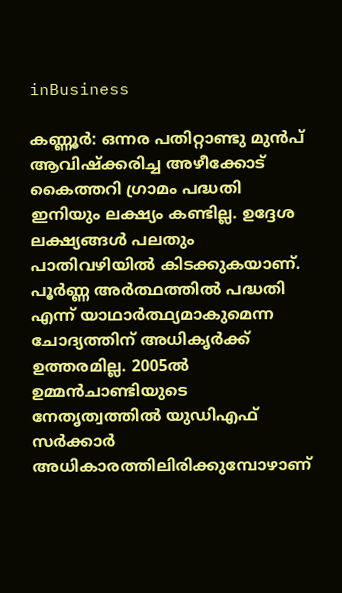inBusiness

കണ്ണൂര്‍: ഒന്നര പതിറ്റാണ്ടു മുന്‍പ് ആവിഷ്‌ക്കരിച്ച അഴീക്കോട് കൈത്തറി ഗ്രാമം പദ്ധതി ഇനിയും ലക്ഷ്യം കണ്ടില്ല. ഉദ്ദേശ ലക്ഷ്യങ്ങള്‍ പലതും പാതിവഴിയില്‍ കിടക്കുകയാണ്. പൂര്‍ണ്ണ അര്‍ത്ഥത്തില്‍ പദ്ധതി എന്ന് യാഥാര്‍ത്ഥ്യമാകുമെന്ന ചോദ്യത്തിന് അധികൃര്‍ക്ക് ഉത്തരമില്ല. 2005ല്‍ ഉമ്മന്‍ചാണ്ടിയുടെ നേതൃത്വത്തില്‍ യുഡിഎഫ് സര്‍ക്കാര്‍ അധികാരത്തിലിരിക്കുമ്പോഴാണ്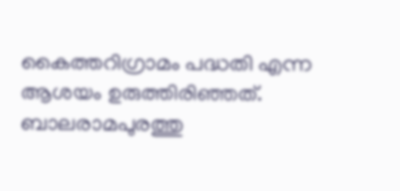കൈത്തറിഗ്രാമം പദ്ധതി എന്ന ആശയം ഉരുത്തിരിഞ്ഞത്. ബാലരാമപുരത്തു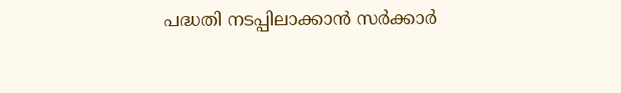പദ്ധതി നടപ്പിലാക്കാന്‍ സര്‍ക്കാര്‍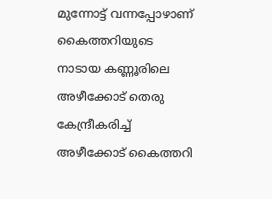മുന്നോട്ട് വന്നപ്പോഴാണ് കൈത്തറിയുടെ നാടായ കണ്ണൂരിലെ അഴീക്കോട് തെരു കേന്ദ്രീകരിച്ച് അഴീക്കോട് കൈത്തറി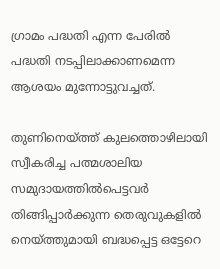ഗ്രാമം പദ്ധതി എന്ന പേരില്‍ പദ്ധതി നടപ്പിലാക്കാണമെന്ന ആശയം മുന്നോട്ടുവച്ചത്.

തുണിനെയ്‌ത്ത് കുലത്തൊഴിലായി സ്വീകരിച്ച പത്മശാലിയ സമുദായത്തില്‍പെട്ടവര്‍ തിങ്ങിപ്പാര്‍ക്കുന്ന തെരുവുകളില്‍ നെയ്‌ത്തുമായി ബദ്ധപ്പെട്ട ഒട്ടേറെ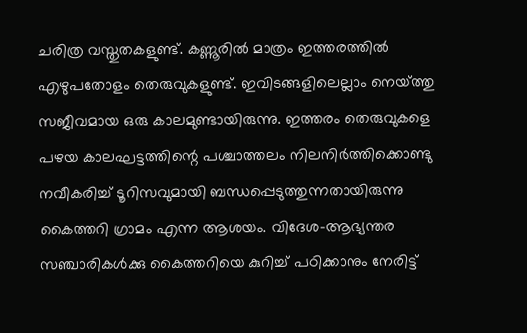ചരിത്ര വസ്തുതകളുണ്ട്. കണ്ണൂരില്‍ മാത്രം ഇത്തരത്തില്‍ എഴുപതോളം തെരുവുകളുണ്ട്. ഇവിടങ്ങളിലെല്ലാം നെയ്‌ത്തു സജീവമായ ഒരു കാലമുണ്ടായിരുന്നു. ഇത്തരം തെരുവുകളെ പഴയ കാലഘട്ടത്തിന്റെ പശ്ചാത്തലം നിലനിര്‍ത്തിക്കൊണ്ടു നവീകരിച്ച് ടൂറിസവുമായി ബന്ധപ്പെടുത്തുന്നതായിരുന്നു കൈത്തറി ഗ്രാമം എന്ന ആശയം. വിദേശ-ആഭ്യന്തര സഞ്ചാരികള്‍ക്കു കൈത്തറിയെ കുറിച്ച് പഠിക്കാനും നേരിട്ട്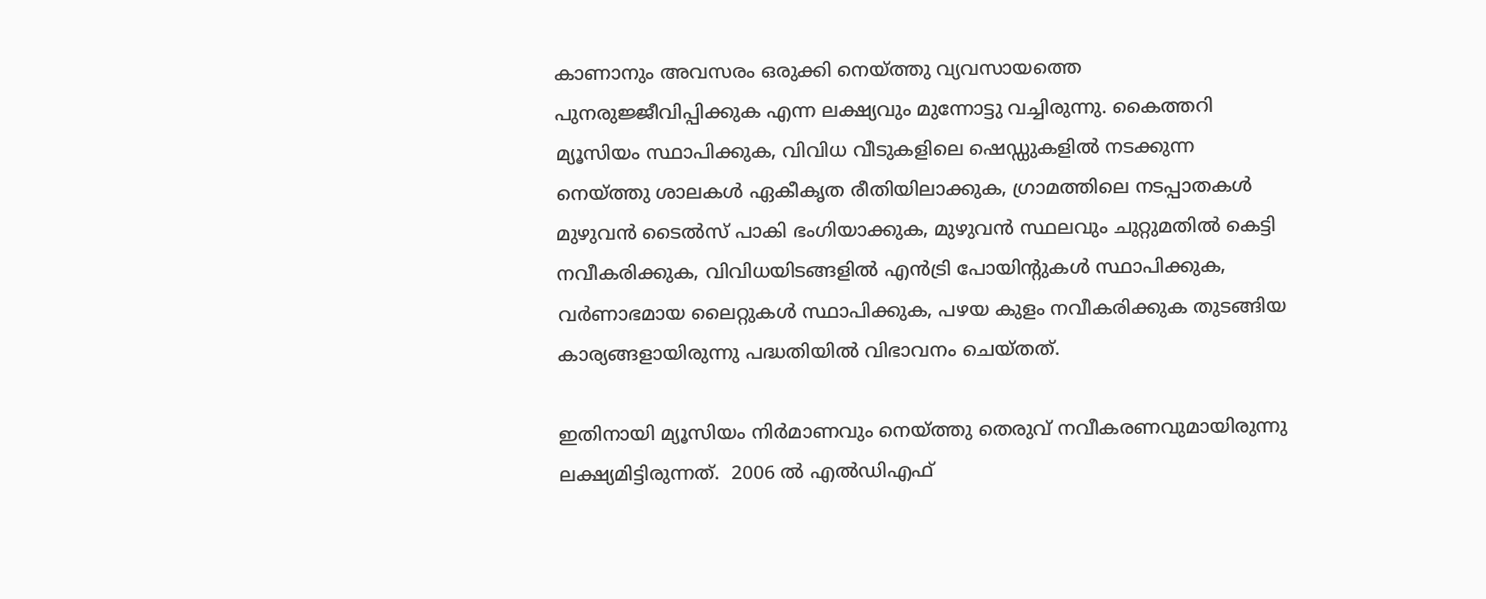കാണാനും അവസരം ഒരുക്കി നെയ്‌ത്തു വ്യവസായത്തെ പുനരുജ്ജീവിപ്പിക്കുക എന്ന ലക്ഷ്യവും മുന്നോട്ടു വച്ചിരുന്നു. കൈത്തറി മ്യൂസിയം സ്ഥാപിക്കുക, വിവിധ വീടുകളിലെ ഷെഡ്ഡുകളില്‍ നടക്കുന്ന നെയ്‌ത്തു ശാലകള്‍ ഏകീകൃത രീതിയിലാക്കുക, ഗ്രാമത്തിലെ നടപ്പാതകള്‍ മുഴുവന്‍ ടൈല്‍സ് പാകി ഭംഗിയാക്കുക, മുഴുവന്‍ സ്ഥലവും ചുറ്റുമതില്‍ കെട്ടി നവീകരിക്കുക, വിവിധയിടങ്ങളില്‍ എന്‍ട്രി പോയിന്റുകള്‍ സ്ഥാപിക്കുക, വര്‍ണാഭമായ ലൈറ്റുകള്‍ സ്ഥാപിക്കുക, പഴയ കുളം നവീകരിക്കുക തുടങ്ങിയ കാര്യങ്ങളായിരുന്നു പദ്ധതിയില്‍ വിഭാവനം ചെയ്തത്.

ഇതിനായി മ്യൂസിയം നിര്‍മാണവും നെയ്‌ത്തു തെരുവ് നവീകരണവുമായിരുന്നു ലക്ഷ്യമിട്ടിരുന്നത്.  2006 ല്‍ എല്‍ഡിഎഫ്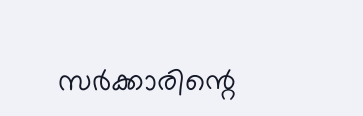സര്‍ക്കാരിന്റെ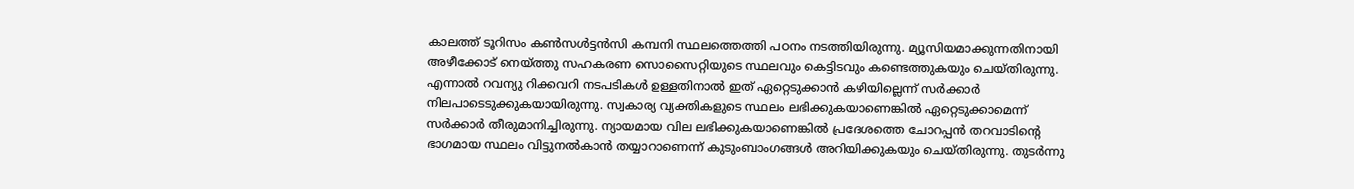കാലത്ത് ടൂറിസം കണ്‍സള്‍ട്ടന്‍സി കമ്പനി സ്ഥലത്തെത്തി പഠനം നടത്തിയിരുന്നു. മ്യൂസിയമാക്കുന്നതിനായി അഴീക്കോട് നെയ്‌ത്തു സഹകരണ സൊസൈറ്റിയുടെ സ്ഥലവും കെട്ടിടവും കണ്ടെത്തുകയും ചെയ്തിരുന്നു. എന്നാല്‍ റവന്യു റിക്കവറി നടപടികള്‍ ഉള്ളതിനാല്‍ ഇത് ഏറ്റെടുക്കാന്‍ കഴിയില്ലെന്ന് സര്‍ക്കാര്‍ നിലപാടെടുക്കുകയായിരുന്നു. സ്വകാര്യ വ്യക്തികളുടെ സ്ഥലം ലഭിക്കുകയാണെങ്കില്‍ ഏറ്റെടുക്കാമെന്ന് സര്‍ക്കാര്‍ തീരുമാനിച്ചിരുന്നു. ന്യായമായ വില ലഭിക്കുകയാണെങ്കില്‍ പ്രദേശത്തെ ചോറപ്പന്‍ തറവാടിന്റെ ഭാഗമായ സ്ഥലം വിട്ടുനല്‍കാന്‍ തയ്യാറാണെന്ന് കുടുംബാംഗങ്ങള്‍ അറിയിക്കുകയും ചെയ്തിരുന്നു. തുടര്‍ന്നു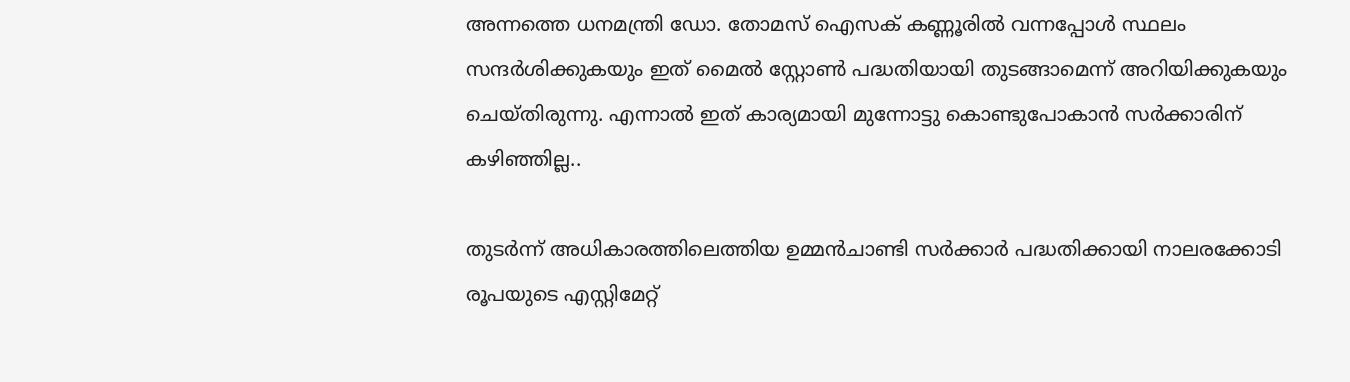അന്നത്തെ ധനമന്ത്രി ഡോ. തോമസ് ഐസക് കണ്ണൂരില്‍ വന്നപ്പോള്‍ സ്ഥലം സന്ദര്‍ശിക്കുകയും ഇത് മൈല്‍ സ്റ്റോണ്‍ പദ്ധതിയായി തുടങ്ങാമെന്ന് അറിയിക്കുകയും ചെയ്തിരുന്നു. എന്നാല്‍ ഇത് കാര്യമായി മുന്നോട്ടു കൊണ്ടുപോകാന്‍ സര്‍ക്കാരിന് കഴിഞ്ഞില്ല..

തുടര്‍ന്ന് അധികാരത്തിലെത്തിയ ഉമ്മന്‍ചാണ്ടി സര്‍ക്കാര്‍ പദ്ധതിക്കായി നാലരക്കോടി രൂപയുടെ എസ്റ്റിമേറ്റ്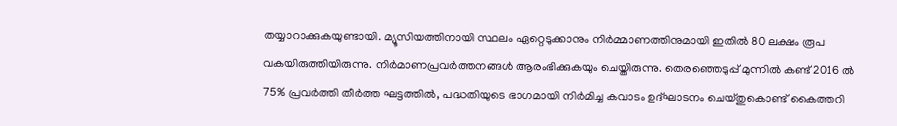തയ്യാറാക്കുകയുണ്ടായി. മ്യൂസിയത്തിനായി സ്ഥലം ഏറ്റെടുക്കാനും നിര്‍മ്മാണത്തിനുമായി ഇതില്‍ 80 ലക്ഷം രൂപ വകയിരുത്തിയിരുന്നു. നിര്‍മാണപ്രവര്‍ത്തനങ്ങള്‍ ആരംഭിക്കുകയും ചെയ്തിരുന്നു. തെരഞ്ഞെടുപ്പ് മുന്നില്‍ കണ്ട് 2016 ല്‍ 75% പ്രവര്‍ത്തി തീര്‍ത്ത ഘട്ടത്തില്‍, പദ്ധതിയുടെ ഭാഗമായി നിര്‍മിച്ച കവാടം ഉദ്ഘാടനം ചെയ്തുകൊണ്ട് കൈത്തറി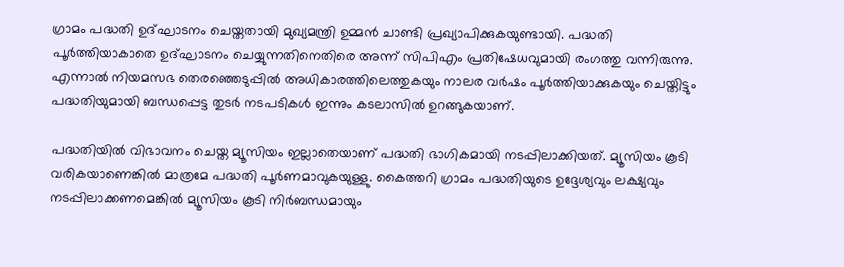ഗ്രാമം പദ്ധതി ഉദ്ഘാടനം ചെയ്തതായി മുഖ്യമന്ത്രി ഉമ്മന്‍ ചാണ്ടി പ്രഖ്യാപിക്കുകയുണ്ടായി. പദ്ധതി പൂര്‍ത്തിയാകാതെ ഉദ്ഘാടനം ചെയ്യുന്നതിനെതിരെ അന്ന് സിപിഎം പ്രതിഷേധവുമായി രംഗത്തു വന്നിരുന്നു. എന്നാല്‍ നിയമസഭ തെരഞ്ഞെടുപ്പില്‍ അധികാരത്തിലെത്തുകയും നാലര വര്‍ഷം പൂര്‍ത്തിയാക്കുകയും ചെയ്തിട്ടും പദ്ധതിയുമായി ബന്ധപ്പെട്ട തുടര്‍ നടപടികള്‍ ഇന്നും കടലാസില്‍ ഉറങ്ങുകയാണ്.

പദ്ധതിയില്‍ വിഭാവനം ചെയ്ത മ്യൂസിയം ഇല്ലാതെയാണ് പദ്ധതി ഭാഗികമായി നടപ്പിലാക്കിയത്. മ്യൂസിയം കൂടി വരികയാണെങ്കില്‍ മാത്രമേ പദ്ധതി പൂര്‍ണമാവുകയുള്ളു. കൈത്തറി ഗ്രാമം പദ്ധതിയുടെ ഉദ്ദേശ്യവും ലക്ഷ്യവും നടപ്പിലാക്കണമെങ്കില്‍ മ്യൂസിയം കൂടി നിര്‍ബന്ധമായും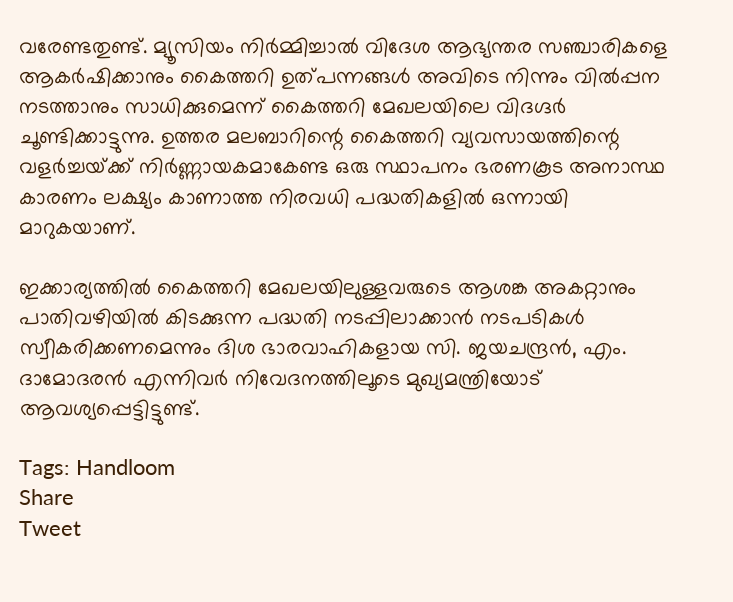വരേണ്ടതുണ്ട്. മ്യൂസിയം നിര്‍മ്മിച്ചാല്‍ വിദേശ ആഭ്യന്തര സഞ്ചാരികളെ ആകര്‍ഷിക്കാനും കൈത്തറി ഉത്പന്നങ്ങള്‍ അവിടെ നിന്നും വില്‍പ്പന നടത്താനും സാധിക്കുമെന്ന് കൈത്തറി മേഖലയിലെ വിദഗ്ദര്‍ ചൂണ്ടിക്കാട്ടുന്നു. ഉത്തര മലബാറിന്റെ കൈത്തറി വ്യവസായത്തിന്റെ വളര്‍ച്ചയ്‌ക്ക് നിര്‍ണ്ണായകമാകേണ്ട ഒരു സ്ഥാപനം ഭരണകൂട അനാസ്ഥ കാരണം ലക്ഷ്യം കാണാത്ത നിരവധി പദ്ധതികളില്‍ ഒന്നായി മാറുകയാണ്.

ഇക്കാര്യത്തില്‍ കൈത്തറി മേഖലയിലുള്ളവരുടെ ആശങ്ക അകറ്റാനും പാതിവഴിയില്‍ കിടക്കുന്ന പദ്ധതി നടപ്പിലാക്കാന്‍ നടപടികള്‍ സ്വീകരിക്കണമെന്നും ദിശ ഭാരവാഹികളായ സി. ജയചന്ദ്രന്‍, എം. ദാമോദരന്‍ എന്നിവര്‍ നിവേദനത്തിലൂടെ മുഖ്യമന്ത്രിയോട് ആവശ്യപ്പെട്ടിട്ടുണ്ട്.

Tags: Handloom
Share
Tweet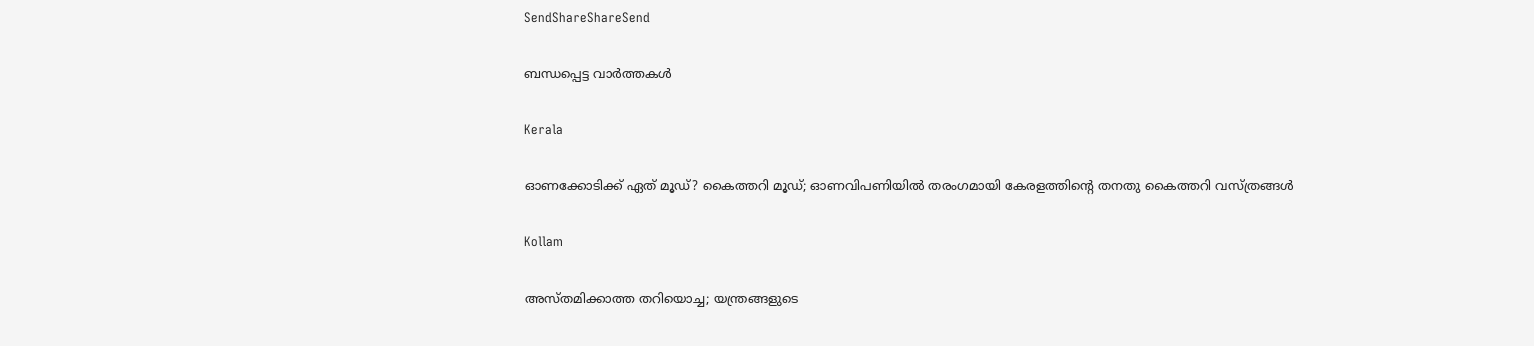SendShareShareSend

ബന്ധപ്പെട്ട വാര്‍ത്തകള്‍

Kerala

ഓണക്കോടിക്ക് ഏത് മൂഡ്? കൈത്തറി മൂഡ്; ഓണവിപണിയില്‍ തരംഗമായി കേരളത്തിന്റെ തനതു കൈത്തറി വസ്ത്രങ്ങള്‍

Kollam

അസ്തമിക്കാത്ത തറിയൊച്ച; യന്ത്രങ്ങളുടെ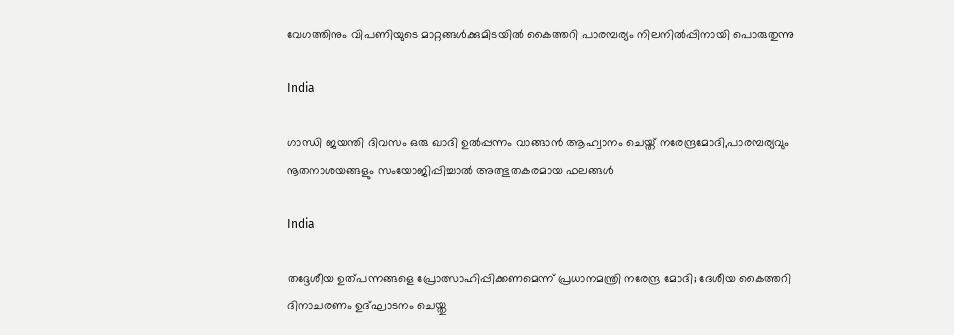വേഗത്തിനും വിപണിയുടെ മാറ്റങ്ങള്‍ക്കുമിടയില്‍ കൈത്തറി പാരമ്പര്യം നിലനില്‍പ്പിനായി പൊരുതുന്നു

India

ഗാന്ധി ജയന്തി ദിവസം ഒരു ഖാദി ഉല്‍പ്പന്നം വാങ്ങാന്‍ ആഹ്വാനം ചെയ്ത് നരേന്ദ്രമോദി,പാരമ്പര്യവും നൂതനാശയങ്ങളും സംയോജിപ്പിച്ചാല്‍ അത്ഭുതകരമായ ഫലങ്ങള്‍

India

തദ്ദേശീയ ഉത്പന്നങ്ങളെ പ്രോത്സാഹിപ്പിക്കണമെന്ന് പ്രധാനമന്ത്രി നരേന്ദ്ര മോദി; ദേശീയ കൈത്തറി ദിനാചരണം ഉദ്ഘാടനം ചെയ്തു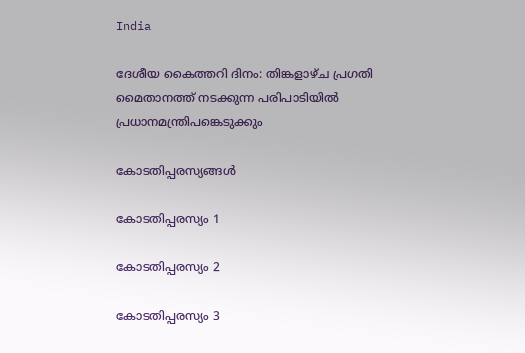India

ദേശീയ കൈത്തറി ദിനം: തിങ്കളാഴ്ച പ്രഗതി മൈതാനത്ത് നടക്കുന്ന പരിപാടിയില്‍ പ്രധാനമന്ത്രിപങ്കെടുക്കും

കോടതിപ്പരസ്യങ്ങള്‍

കോടതിപ്പരസ്യം 1

കോടതിപ്പരസ്യം 2

കോടതിപ്പരസ്യം 3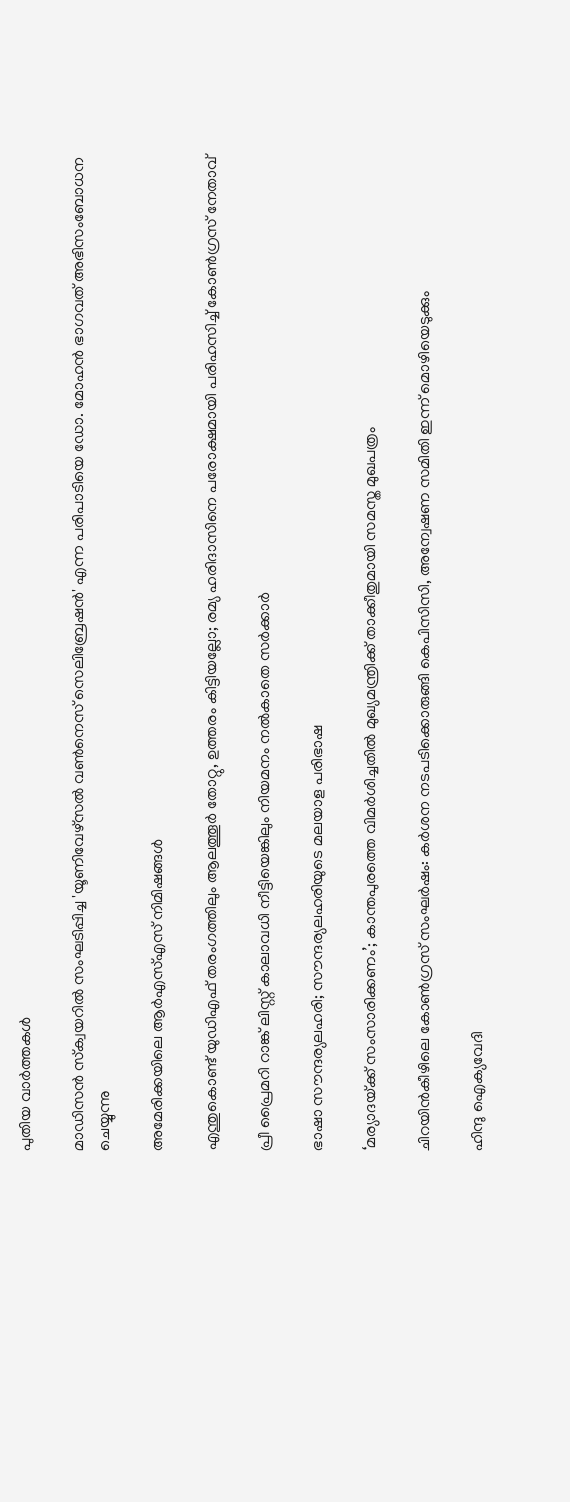പുതിയ വാര്‍ത്തകള്‍

മാഡിസന്‍ സ്‌ക്വയറില്‍ സംഘടിപ്പിച്ച 'യൂണിവേഴ്‌സല്‍ വണ്‍നെസ് സെലിബ്രേഷന്‍' എന്ന പരിപാടിയെ ഡോ. മോഹന്‍ ഭാഗവത് അഭിസംബോധന ചെയ്യുന്നു

അമേരിക്കയിലെ ആര്‍എസ്എസ് നിമിഷങ്ങള്‍

എന്തുകൊണ്ട് യുഡിഎഫ് തരംഗത്തിലും ആലത്തൂർ തോറ്റു, ഉത്തരം കിട്ടിയല്ലോ; രമ‍്യ ഹരിദാസിനെ പരോക്ഷമായി പരിഹസിച്ച് കോൺഗ്രസ് നേതാവ്

പ്രീ പ്രൈമറി റാങ്ക് ലിസ്റ്റ് കാലാവധി നീട്ടിയെങ്കിലും നിയമനം നല്‍കാതെ സര്‍ക്കാര്‍

ഭാഷാ സൗന്ദര്യലഹരി; സൗന്ദര്യലഹരിയുടെ മലയാള പരിഭാഷ

‘മര്യാദയ്‌ക്ക് സംസാരിക്കണം’; കാന്തപുരത്തെ വിമര്‍ശിച്ചതില്‍ മുഖ്യമന്ത്രിക്ക് താക്കീതുമായി സമസ്ത മുഖപത്രം

ചിറയിൻകീഴിലെ കോൺഗ്രസ് സംഘർഷം: കർശന നടപടിക്കൊരുങ്ങി കെപിസിസി, അന്വേഷണ സമിതി ഇന്ന് മൊഴിയെടുക്കും

ഹിന്ദു ഐക്യവേദി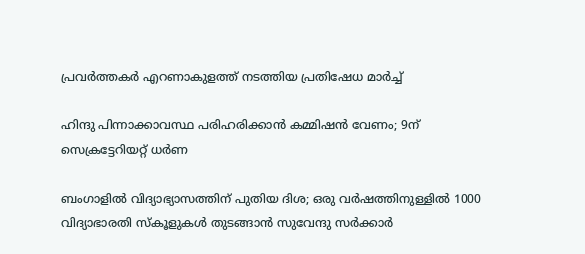പ്രവര്‍ത്തകര്‍ എറണാകുളത്ത് നടത്തിയ പ്രതിഷേധ മാര്‍ച്ച്

ഹിന്ദു പിന്നാക്കാവസ്ഥ പരിഹരിക്കാന്‍ കമ്മിഷന്‍ വേണം; 9ന് സെക്രട്ടേറിയറ്റ് ധര്‍ണ

ബംഗാളില്‍ വിദ്യാഭ്യാസത്തിന് പുതിയ ദിശ; ഒരു വര്‍ഷത്തിനുള്ളില്‍ 1000 വിദ്യാഭാരതി സ്‌കൂളുകള്‍ തുടങ്ങാന്‍ സുവേന്ദു സര്‍ക്കാര്‍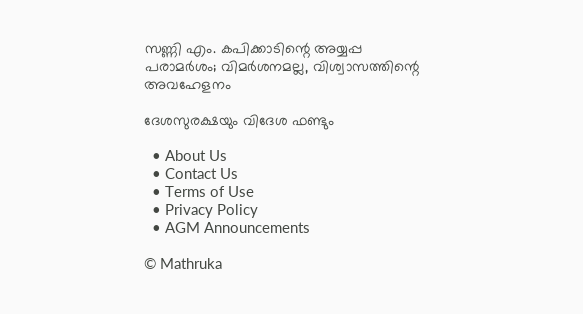സണ്ണി എം. കപിക്കാടിന്റെ അയ്യപ്പ പരാമര്‍ശം; വിമര്‍ശനമല്ല, വിശ്വാസത്തിന്റെ അവഹേളനം

ദേശസുരക്ഷയും വിദേശ ഫണ്ടും

  • About Us
  • Contact Us
  • Terms of Use
  • Privacy Policy
  • AGM Announcements

© Mathruka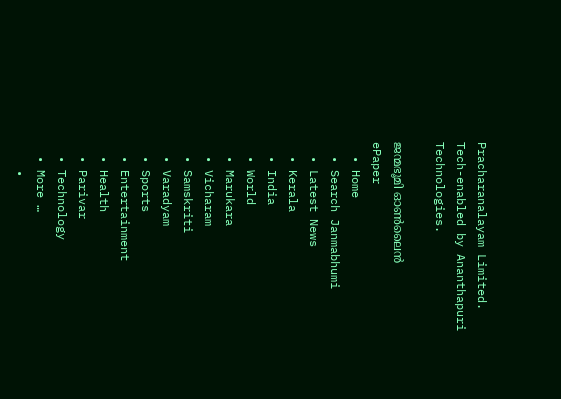Pracharanalayam Limited.
Tech-enabled by Ananthapuri Technologies.

ജന്മഭൂമി ഓണ്‍ലൈന്‍
ePaper
  • Home
  • Search Janmabhumi
  • Latest News
  • Kerala
  • India
  • World
  • Marukara
  • Vicharam
  • Samskriti
  • Varadyam
  • Sports
  • Entertainment
  • Health
  • Parivar
  • Technology
  • More …
    •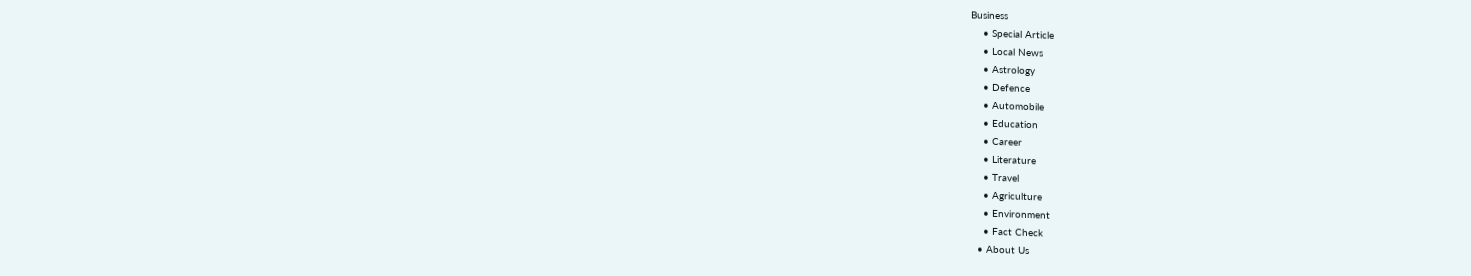Business
    • Special Article
    • Local News
    • Astrology
    • Defence
    • Automobile
    • Education
    • Career
    • Literature
    • Travel
    • Agriculture
    • Environment
    • Fact Check
  • About Us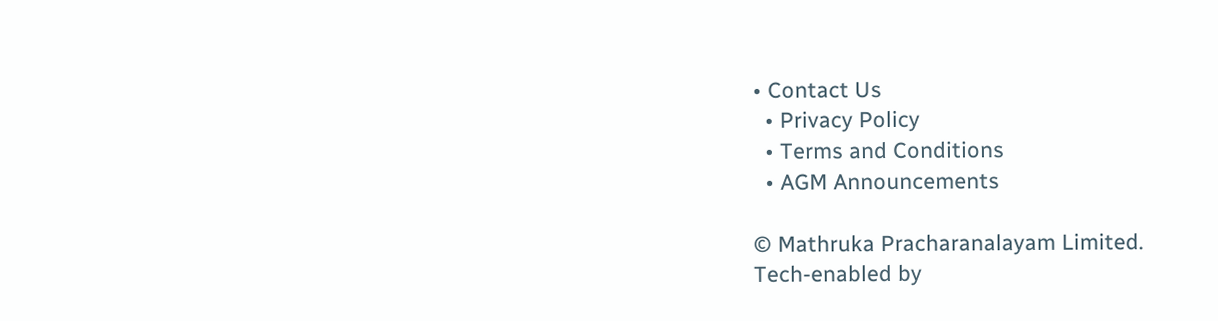• Contact Us
  • Privacy Policy
  • Terms and Conditions
  • AGM Announcements

© Mathruka Pracharanalayam Limited.
Tech-enabled by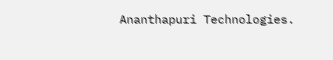Ananthapuri Technologies.